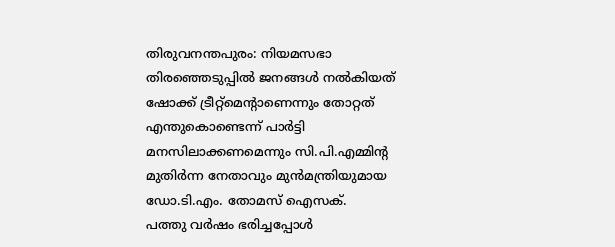തിരുവനന്തപുരം: നിയമസഭാ തിരഞ്ഞെടുപ്പിൽ ജനങ്ങൾ നൽകിയത് ഷോക്ക് ട്രീറ്റ്മെന്റാണെന്നും തോറ്റത് എന്തുകൊണ്ടെന്ന് പാർട്ടി മനസിലാക്കണമെന്നും സി.പി.എമ്മിന്റ മുതിർന്ന നേതാവും മുൻമന്ത്രിയുമായ ഡോ.ടി.എം. തോമസ് ഐസക്.
പത്തു വർഷം ഭരിച്ചപ്പോൾ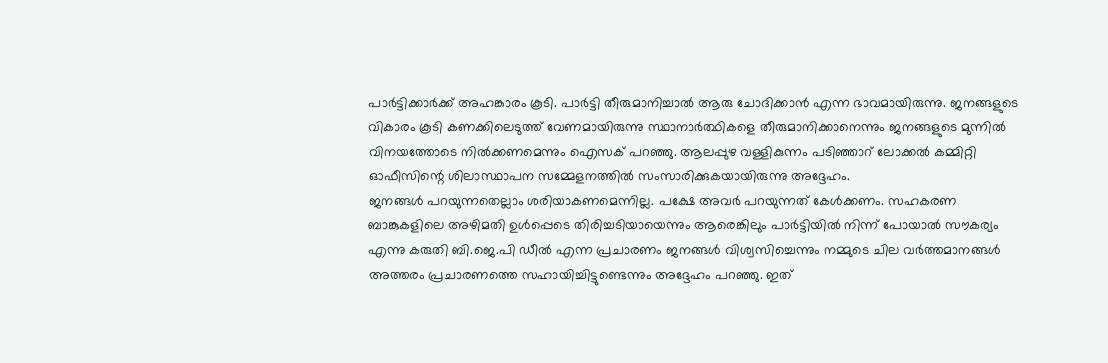പാർട്ടിക്കാർക്ക് അഹങ്കാരം കൂടി. പാർട്ടി തീരുമാനിച്ചാൽ ആരു ചോദിക്കാൻ എന്ന ഭാവമായിരുന്നു. ജനങ്ങളുടെ വികാരം കൂടി കണക്കിലെടുത്ത് വേണമായിരുന്നു സ്ഥാനാർത്ഥികളെ തീരുമാനിക്കാനെന്നും ജനങ്ങളുടെ മുന്നിൽ വിനയത്തോടെ നിൽക്കണമെന്നും ഐസക് പറഞ്ഞു. ആലപ്പുഴ വള്ളികുന്നം പടിഞ്ഞാറ് ലോക്കൽ കമ്മിറ്റി ഓഫീസിന്റെ ശിലാസ്ഥാപന സമ്മേളനത്തിൽ സംസാരിക്കുകയായിരുന്നു അദ്ദേഹം.
ജനങ്ങൾ പറയുന്നതെല്ലാം ശരിയാകണമെന്നില്ല. പക്ഷേ അവർ പറയുന്നത് കേൾക്കണം. സഹകരണ ബാങ്കുകളിലെ അഴിമതി ഉൾപ്പെടെ തിരിച്ചടിയായെന്നും ആരെങ്കിലും പാർട്ടിയിൽ നിന്ന് പോയാൽ സൗകര്യം എന്നു കരുതി ബി.ജെ.പി ഡീൽ എന്ന പ്രചാരണം ജനങ്ങൾ വിശ്വസിച്ചെന്നും നമ്മുടെ ചില വർത്തമാനങ്ങൾ അത്തരം പ്രചാരണത്തെ സഹായിച്ചിട്ടുണ്ടെന്നും അദ്ദേഹം പറഞ്ഞു. ഇത്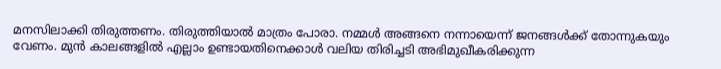മനസിലാക്കി തിരുത്തണം. തിരുത്തിയാൽ മാത്രം പോരാ. നമ്മൾ അങ്ങനെ നന്നായെന്ന് ജനങ്ങൾക്ക് തോന്നുകയും വേണം. മുൻ കാലങ്ങളിൽ എല്ലാം ഉണ്ടായതിനെക്കാൾ വലിയ തിരിച്ചടി അഭിമുഖീകരിക്കുന്ന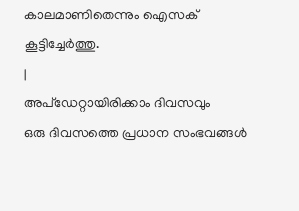കാലമാണിതെന്നും ഐസക് കൂട്ടിച്ചേർത്തു.
|
അപ്ഡേറ്റായിരിക്കാം ദിവസവും
ഒരു ദിവസത്തെ പ്രധാന സംഭവങ്ങൾ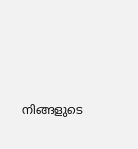നിങ്ങളുടെ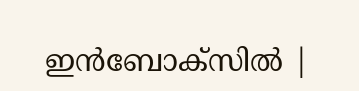ഇൻബോക്സിൽ |